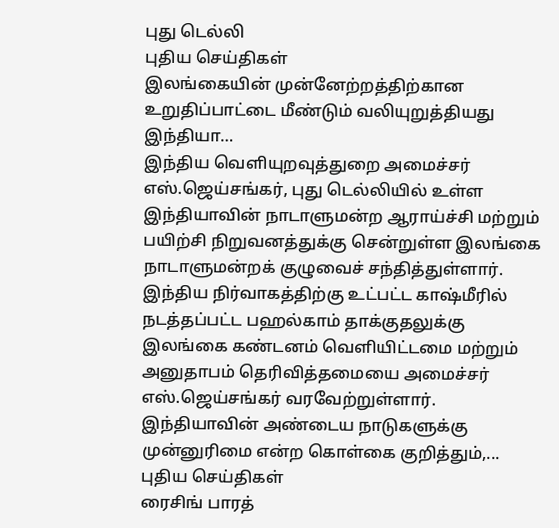புது டெல்லி
புதிய செய்திகள்
இலங்கையின் முன்னேற்றத்திற்கான உறுதிப்பாட்டை மீண்டும் வலியுறுத்தியது இந்தியா…
இந்திய வெளியுறவுத்துறை அமைச்சர் எஸ்.ஜெய்சங்கர், புது டெல்லியில் உள்ள இந்தியாவின் நாடாளுமன்ற ஆராய்ச்சி மற்றும் பயிற்சி நிறுவனத்துக்கு சென்றுள்ள இலங்கை நாடாளுமன்றக் குழுவைச் சந்தித்துள்ளார்.
இந்திய நிர்வாகத்திற்கு உட்பட்ட காஷ்மீரில் நடத்தப்பட்ட பஹல்காம் தாக்குதலுக்கு இலங்கை கண்டனம் வெளியிட்டமை மற்றும் அனுதாபம் தெரிவித்தமையை அமைச்சர் எஸ்.ஜெய்சங்கர் வரவேற்றுள்ளார்.
இந்தியாவின் அண்டைய நாடுகளுக்கு முன்னுரிமை என்ற கொள்கை குறித்தும்,...
புதிய செய்திகள்
ரைசிங் பாரத்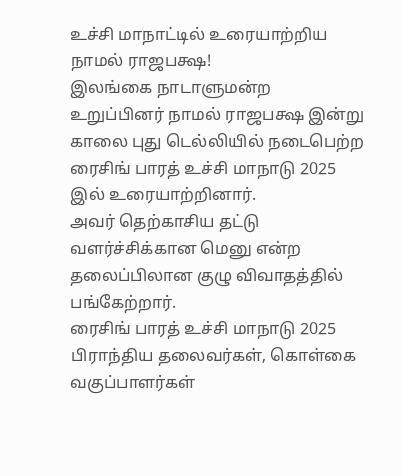உச்சி மாநாட்டில் உரையாற்றிய நாமல் ராஜபக்ஷ!
இலங்கை நாடாளுமன்ற உறுப்பினர் நாமல் ராஜபக்ஷ இன்று காலை புது டெல்லியில் நடைபெற்ற ரைசிங் பாரத் உச்சி மாநாடு 2025 இல் உரையாற்றினார்.
அவர் தெற்காசிய தட்டு வளர்ச்சிக்கான மெனு என்ற தலைப்பிலான குழு விவாதத்தில் பங்கேற்றார்.
ரைசிங் பாரத் உச்சி மாநாடு 2025 பிராந்திய தலைவர்கள், கொள்கை வகுப்பாளர்கள்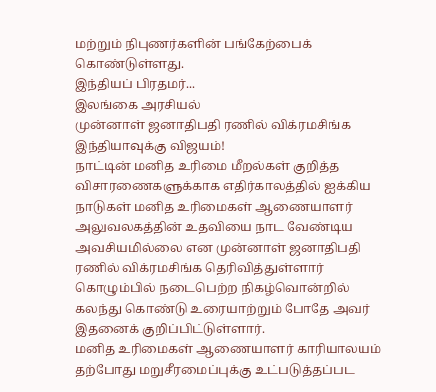மற்றும் நிபுணர்களின் பங்கேற்பைக் கொண்டுள்ளது.
இந்தியப் பிரதமர்...
இலங்கை அரசியல்
முன்னாள் ஜனாதிபதி ரணில் விக்ரமசிங்க இந்தியாவுக்கு விஜயம்!
நாட்டின் மனித உரிமை மீறல்கள் குறித்த விசாரணைகளுக்காக எதிர்காலத்தில் ஐக்கிய நாடுகள் மனித உரிமைகள் ஆணையாளர் அலுவலகத்தின் உதவியை நாட வேண்டிய அவசியமில்லை என முன்னாள் ஜனாதிபதி ரணில் விக்ரமசிங்க தெரிவித்துள்ளார்
கொழும்பில் நடைபெற்ற நிகழ்வொன்றில் கலந்து கொண்டு உரையாற்றும் போதே அவர் இதனைக் குறிப்பிட்டுள்ளார்.
மனித உரிமைகள் ஆணையாளர் காரியாலயம் தற்போது மறுசீரமைப்புக்கு உட்படுத்தப்பட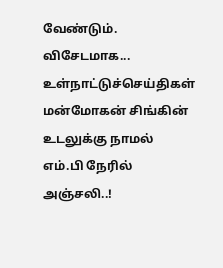வேண்டும்.
விசேடமாக...
உள்நாட்டுச்செய்திகள்
மன்மோகன் சிங்கின் உடலுக்கு நாமல் எம்.பி நேரில் அஞ்சலி..!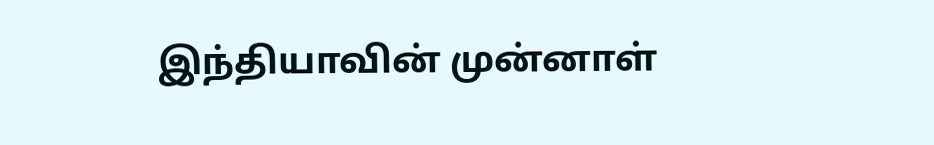இந்தியாவின் முன்னாள்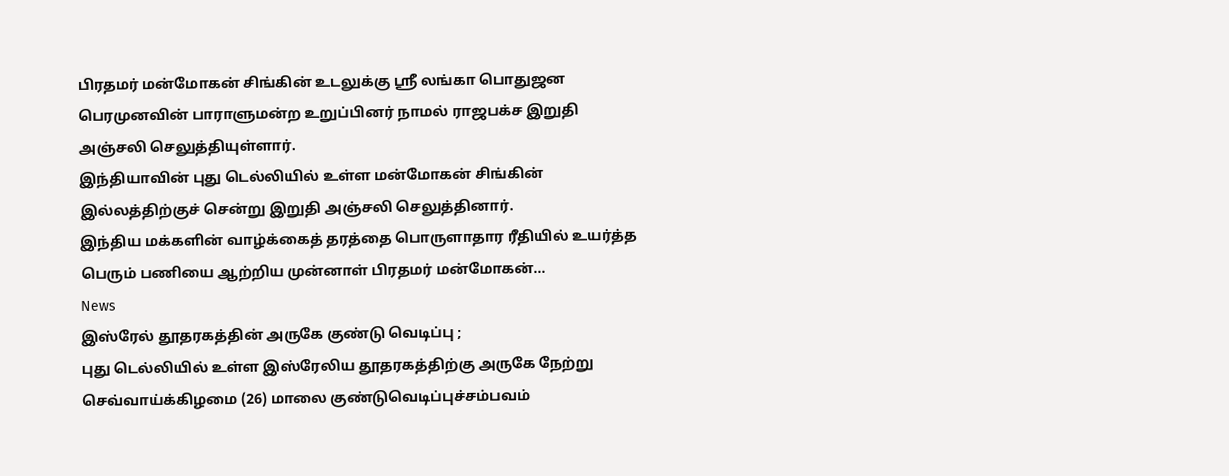பிரதமர் மன்மோகன் சிங்கின் உடலுக்கு ஸ்ரீ லங்கா பொதுஜன பெரமுனவின் பாராளுமன்ற உறுப்பினர் நாமல் ராஜபக்ச இறுதி அஞ்சலி செலுத்தியுள்ளார்.
இந்தியாவின் புது டெல்லியில் உள்ள மன்மோகன் சிங்கின் இல்லத்திற்குச் சென்று இறுதி அஞ்சலி செலுத்தினார்.
இந்திய மக்களின் வாழ்க்கைத் தரத்தை பொருளாதார ரீதியில் உயர்த்த பெரும் பணியை ஆற்றிய முன்னாள் பிரதமர் மன்மோகன்...
News
இஸ்ரேல் தூதரகத்தின் அருகே குண்டு வெடிப்பு ;
புது டெல்லியில் உள்ள இஸ்ரேலிய தூதரகத்திற்கு அருகே நேற்று செவ்வாய்க்கிழமை (26) மாலை குண்டுவெடிப்புச்சம்பவம்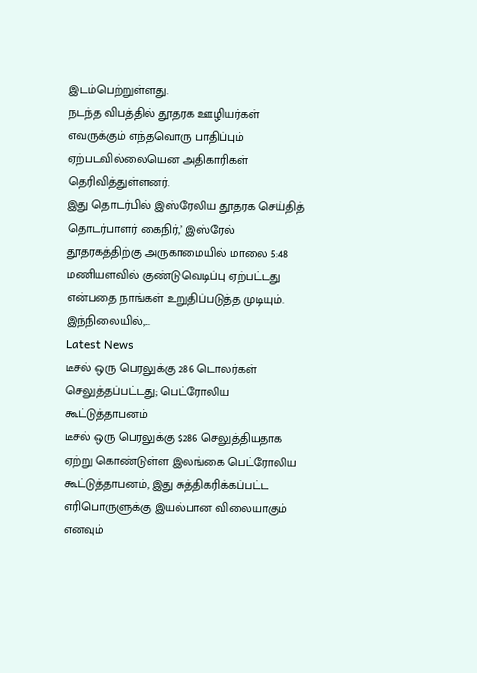இடம்பெற்றுள்ளது.
நடந்த விபத்தில் தூதரக ஊழியர்கள் எவருக்கும் எந்தவொரு பாதிப்பும் ஏற்படவில்லையென அதிகாரிகள் தெரிவித்துள்ளனர்.
இது தொடர்பில் இஸ்ரேலிய தூதரக செய்தித் தொடர்பாளர் கைநிர்,’ இஸ்ரேல் தூதரகத்திற்கு அருகாமையில் மாலை 5:48 மணியளவில் குண்டுவெடிப்பு ஏற்பட்டது என்பதை நாங்கள் உறுதிப்படுத்த முடியும்.
இந்நிலையில்,...
Latest News
டீசல் ஒரு பெரலுக்கு 286 டொலர்கள் செலுத்தப்பட்டது; பெட்ரோலிய கூட்டுத்தாபனம்
டீசல் ஒரு பெரலுக்கு $286 செலுத்தியதாக ஏற்று கொண்டுள்ள இலங்கை பெட்ரோலிய கூட்டுத்தாபனம், இது சுத்திகரிக்கப்பட்ட எரிபொருளுக்கு இயல்பான விலையாகும் எனவும்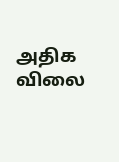அதிக விலை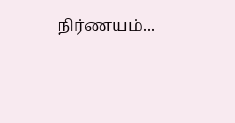நிர்ணயம்...